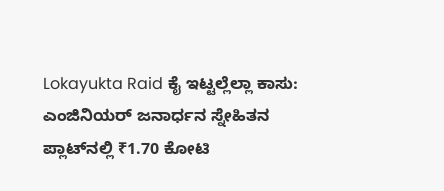Lokayukta Raid ಕೈ ಇಟ್ಟಲ್ಲೆಲ್ಲಾ ಕಾಸು: ಎಂಜಿನಿಯರ್ ಜನಾರ್ಧನ ಸ್ನೇಹಿತನ ಪ್ಲಾಟ್‌ನಲ್ಲಿ ₹1.70 ಕೋಟಿ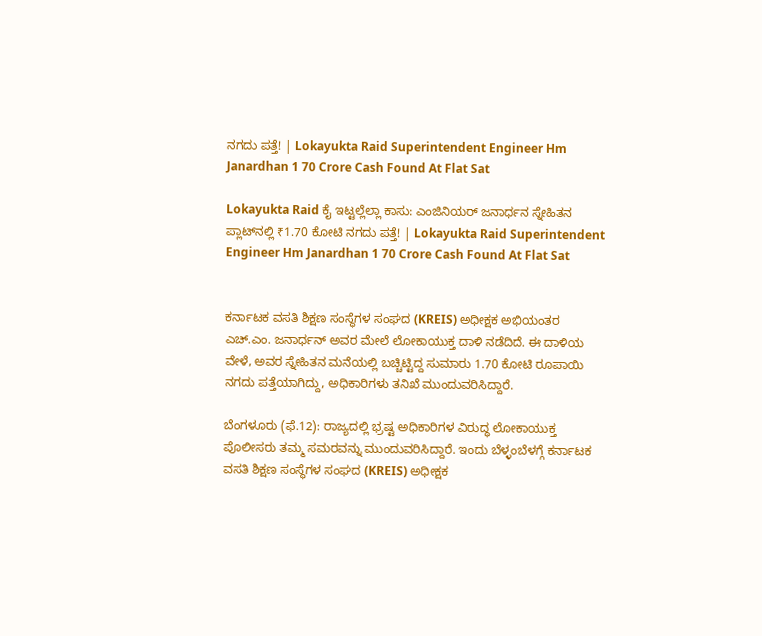ನಗದು ಪತ್ತೆ! | Lokayukta Raid Superintendent Engineer Hm Janardhan 1 70 Crore Cash Found At Flat Sat

Lokayukta Raid ಕೈ ಇಟ್ಟಲ್ಲೆಲ್ಲಾ ಕಾಸು: ಎಂಜಿನಿಯರ್ ಜನಾರ್ಧನ ಸ್ನೇಹಿತನ ಪ್ಲಾಟ್‌ನಲ್ಲಿ ₹1.70 ಕೋಟಿ ನಗದು ಪತ್ತೆ! | Lokayukta Raid Superintendent Engineer Hm Janardhan 1 70 Crore Cash Found At Flat Sat


ಕರ್ನಾಟಕ ವಸತಿ ಶಿಕ್ಷಣ ಸಂಸ್ಥೆಗಳ ಸಂಘದ (KREIS) ಅಧೀಕ್ಷಕ ಅಭಿಯಂತರ ಎಚ್.ಎಂ. ಜನಾರ್ಧನ್ ಅವರ ಮೇಲೆ ಲೋಕಾಯುಕ್ತ ದಾಳಿ ನಡೆದಿದೆ. ಈ ದಾಳಿಯ ವೇಳೆ, ಅವರ ಸ್ನೇಹಿತನ ಮನೆಯಲ್ಲಿ ಬಚ್ಚಿಟ್ಟಿದ್ದ ಸುಮಾರು 1.70 ಕೋಟಿ ರೂಪಾಯಿ ನಗದು ಪತ್ತೆಯಾಗಿದ್ದು, ಅಧಿಕಾರಿಗಳು ತನಿಖೆ ಮುಂದುವರಿಸಿದ್ದಾರೆ.

ಬೆಂಗಳೂರು (ಫೆ.12): ರಾಜ್ಯದಲ್ಲಿ ಭ್ರಷ್ಟ ಅಧಿಕಾರಿಗಳ ವಿರುದ್ಧ ಲೋಕಾಯುಕ್ತ ಪೊಲೀಸರು ತಮ್ಮ ಸಮರವನ್ನು ಮುಂದುವರಿಸಿದ್ದಾರೆ. ಇಂದು ಬೆಳ್ಳಂಬೆಳಗ್ಗೆ ಕರ್ನಾಟಕ ವಸತಿ ಶಿಕ್ಷಣ ಸಂಸ್ಥೆಗಳ ಸಂಘದ (KREIS) ಅಧೀಕ್ಷಕ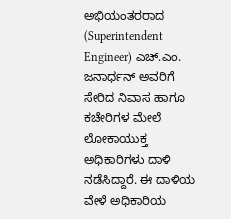ಅಭಿಯಂತರರಾದ (Superintendent Engineer) ಎಚ್.ಎಂ. ಜನಾರ್ಧನ್ ಅವರಿಗೆ ಸೇರಿದ ನಿವಾಸ ಹಾಗೂ ಕಚೇರಿಗಳ ಮೇಲೆ ಲೋಕಾಯುಕ್ತ ಅಧಿಕಾರಿಗಳು ದಾಳಿ ನಡೆಸಿದ್ದಾರೆ. ಈ ದಾಳಿಯ ವೇಳೆ ಅಧಿಕಾರಿಯ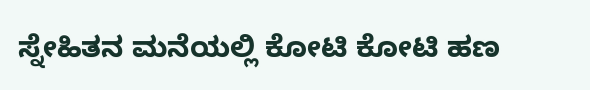ಸ್ನೇಹಿತನ ಮನೆಯಲ್ಲಿ ಕೋಟಿ ಕೋಟಿ ಹಣ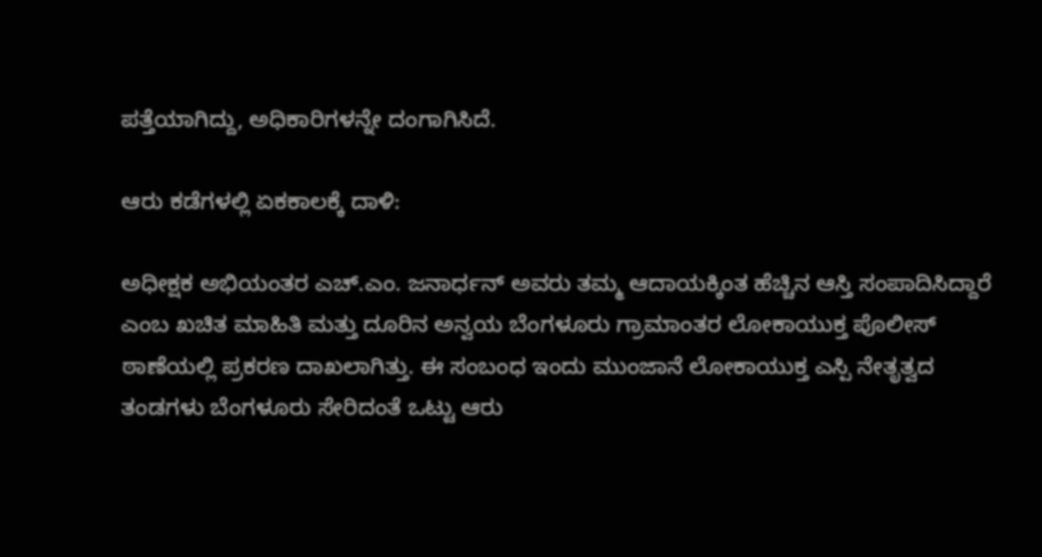ಪತ್ತೆಯಾಗಿದ್ದು, ಅಧಿಕಾರಿಗಳನ್ನೇ ದಂಗಾಗಿಸಿದೆ.

ಆರು ಕಡೆಗಳಲ್ಲಿ ಏಕಕಾಲಕ್ಕೆ ದಾಳಿ:

ಅಧೀಕ್ಷಕ ಅಭಿಯಂತರ ಎಚ್.ಎಂ. ಜನಾರ್ಧನ್ ಅವರು ತಮ್ಮ ಆದಾಯಕ್ಕಿಂತ ಹೆಚ್ಚಿನ ಆಸ್ತಿ ಸಂಪಾದಿಸಿದ್ದಾರೆ ಎಂಬ ಖಚಿತ ಮಾಹಿತಿ ಮತ್ತು ದೂರಿನ ಅನ್ವಯ ಬೆಂಗಳೂರು ಗ್ರಾಮಾಂತರ ಲೋಕಾಯುಕ್ತ ಪೊಲೀಸ್ ಠಾಣೆಯಲ್ಲಿ ಪ್ರಕರಣ ದಾಖಲಾಗಿತ್ತು. ಈ ಸಂಬಂಧ ಇಂದು ಮುಂಜಾನೆ ಲೋಕಾಯುಕ್ತ ಎಸ್ಪಿ ನೇತೃತ್ವದ ತಂಡಗಳು ಬೆಂಗಳೂರು ಸೇರಿದಂತೆ ಒಟ್ಟು ಆರು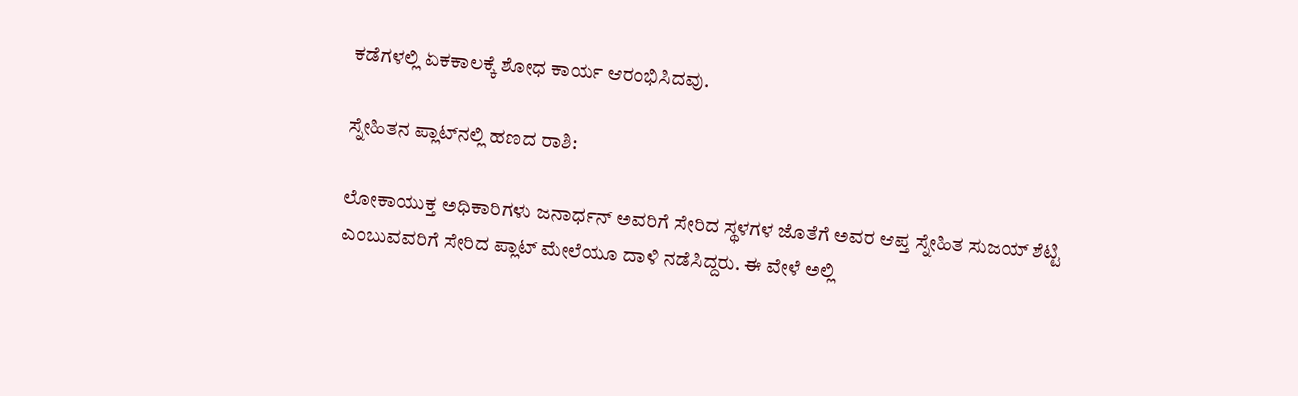ಕಡೆಗಳಲ್ಲಿ ಏಕಕಾಲಕ್ಕೆ ಶೋಧ ಕಾರ್ಯ ಆರಂಭಿಸಿದವು.

ಸ್ನೇಹಿತನ ಪ್ಲಾಟ್‌ನಲ್ಲಿ ಹಣದ ರಾಶಿ:

ಲೋಕಾಯುಕ್ತ ಅಧಿಕಾರಿಗಳು ಜನಾರ್ಧನ್ ಅವರಿಗೆ ಸೇರಿದ ಸ್ಥಳಗಳ ಜೊತೆಗೆ ಅವರ ಆಪ್ತ ಸ್ನೇಹಿತ ಸುಜಯ್ ಶೆಟ್ಟಿ ಎಂಬುವವರಿಗೆ ಸೇರಿದ ಪ್ಲಾಟ್ ಮೇಲೆಯೂ ದಾಳಿ ನಡೆಸಿದ್ದರು. ಈ ವೇಳೆ ಅಲ್ಲಿ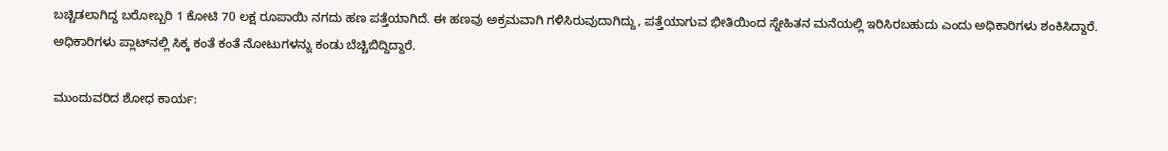ಬಚ್ಚಿಡಲಾಗಿದ್ದ ಬರೋಬ್ಬರಿ 1 ಕೋಟಿ 70 ಲಕ್ಷ ರೂಪಾಯಿ ನಗದು ಹಣ ಪತ್ತೆಯಾಗಿದೆ. ಈ ಹಣವು ಅಕ್ರಮವಾಗಿ ಗಳಿಸಿರುವುದಾಗಿದ್ದು, ಪತ್ತೆಯಾಗುವ ಭೀತಿಯಿಂದ ಸ್ನೇಹಿತನ ಮನೆಯಲ್ಲಿ ಇರಿಸಿರಬಹುದು ಎಂದು ಅಧಿಕಾರಿಗಳು ಶಂಕಿಸಿದ್ದಾರೆ. ಅಧಿಕಾರಿಗಳು ಪ್ಲಾಟ್‌ನಲ್ಲಿ ಸಿಕ್ಕ ಕಂತೆ ಕಂತೆ ನೋಟುಗಳನ್ನು ಕಂಡು ಬೆಚ್ಚಿಬಿದ್ದಿದ್ದಾರೆ.

ಮುಂದುವರಿದ ಶೋಧ ಕಾರ್ಯ: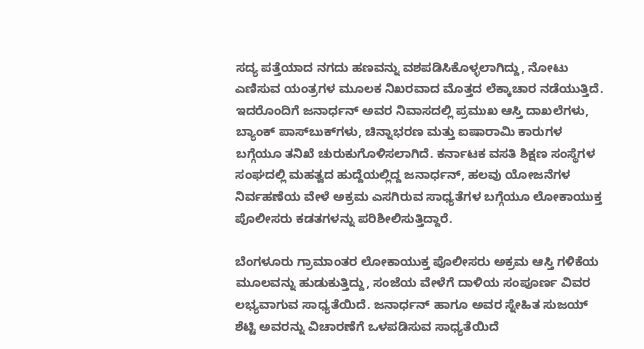ಸದ್ಯ ಪತ್ತೆಯಾದ ನಗದು ಹಣವನ್ನು ವಶಪಡಿಸಿಕೊಳ್ಳಲಾಗಿದ್ದು, ನೋಟು ಎಣಿಸುವ ಯಂತ್ರಗಳ ಮೂಲಕ ನಿಖರವಾದ ಮೊತ್ತದ ಲೆಕ್ಕಾಚಾರ ನಡೆಯುತ್ತಿದೆ. ಇದರೊಂದಿಗೆ ಜನಾರ್ಧನ್ ಅವರ ನಿವಾಸದಲ್ಲಿ ಪ್ರಮುಖ ಆಸ್ತಿ ದಾಖಲೆಗಳು, ಬ್ಯಾಂಕ್ ಪಾಸ್‌ಬುಕ್‌ಗಳು, ಚಿನ್ನಾಭರಣ ಮತ್ತು ಐಷಾರಾಮಿ ಕಾರುಗಳ ಬಗ್ಗೆಯೂ ತನಿಖೆ ಚುರುಕುಗೊಳಿಸಲಾಗಿದೆ. ಕರ್ನಾಟಕ ವಸತಿ ಶಿಕ್ಷಣ ಸಂಸ್ಥೆಗಳ ಸಂಘದಲ್ಲಿ ಮಹತ್ವದ ಹುದ್ದೆಯಲ್ಲಿದ್ದ ಜನಾರ್ಧನ್, ಹಲವು ಯೋಜನೆಗಳ ನಿರ್ವಹಣೆಯ ವೇಳೆ ಅಕ್ರಮ ಎಸಗಿರುವ ಸಾಧ್ಯತೆಗಳ ಬಗ್ಗೆಯೂ ಲೋಕಾಯುಕ್ತ ಪೊಲೀಸರು ಕಡತಗಳನ್ನು ಪರಿಶೀಲಿಸುತ್ತಿದ್ದಾರೆ.

ಬೆಂಗಳೂರು ಗ್ರಾಮಾಂತರ ಲೋಕಾಯುಕ್ತ ಪೊಲೀಸರು ಅಕ್ರಮ ಆಸ್ತಿ ಗಳಿಕೆಯ ಮೂಲವನ್ನು ಹುಡುಕುತ್ತಿದ್ದು, ಸಂಜೆಯ ವೇಳೆಗೆ ದಾಳಿಯ ಸಂಪೂರ್ಣ ವಿವರ ಲಭ್ಯವಾಗುವ ಸಾಧ್ಯತೆಯಿದೆ. ಜನಾರ್ಧನ್ ಹಾಗೂ ಅವರ ಸ್ನೇಹಿತ ಸುಜಯ್ ಶೆಟ್ಟಿ ಅವರನ್ನು ವಿಚಾರಣೆಗೆ ಒಳಪಡಿಸುವ ಸಾಧ್ಯತೆಯಿದೆ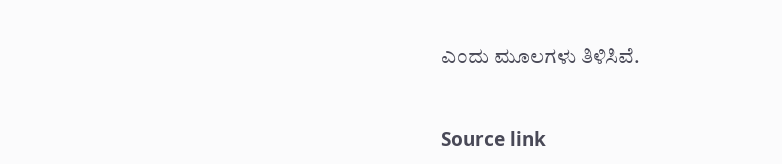ಎಂದು ಮೂಲಗಳು ತಿಳಿಸಿವೆ.



Source link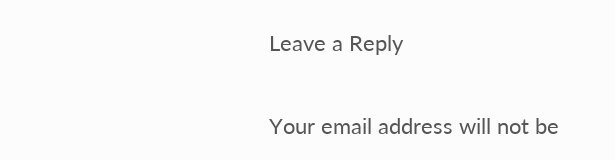Leave a Reply

Your email address will not be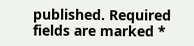published. Required fields are marked *